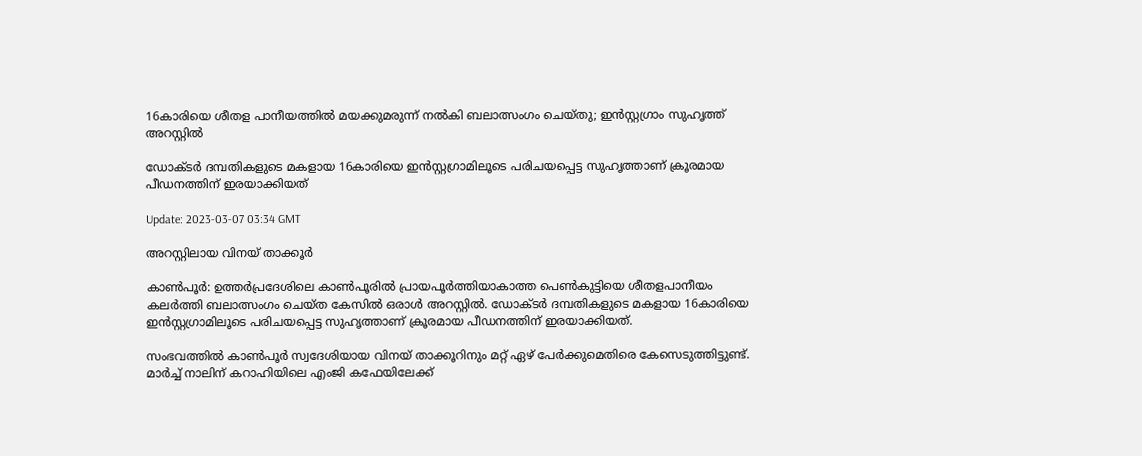16കാരിയെ ശീതള പാനീയത്തില്‍ മയക്കുമരുന്ന് നല്‍കി ബലാത്സംഗം ചെയ്തു; ഇന്‍സ്റ്റഗ്രാം സുഹൃത്ത് അറസ്റ്റില്‍

ഡോക്ടര്‍ ദമ്പതികളുടെ മകളായ 16കാരിയെ ഇന്‍സ്റ്റഗ്രാമിലൂടെ പരിചയപ്പെട്ട സുഹൃത്താണ് ക്രൂരമായ പീഡനത്തിന് ഇരയാക്കിയത്

Update: 2023-03-07 03:34 GMT

അറസ്റ്റിലായ വിനയ് താക്കൂര്‍

കാണ്‍പൂര്‍: ഉത്തർപ്രദേശിലെ കാൺപൂരിൽ പ്രായപൂർത്തിയാകാത്ത പെൺകുട്ടിയെ ശീതളപാനീയം കലർത്തി ബലാത്സംഗം ചെയ്ത കേസിൽ ഒരാൾ അറസ്റ്റിൽ. ഡോക്ടര്‍ ദമ്പതികളുടെ മകളായ 16കാരിയെ ഇന്‍സ്റ്റഗ്രാമിലൂടെ പരിചയപ്പെട്ട സുഹൃത്താണ് ക്രൂരമായ പീഡനത്തിന് ഇരയാക്കിയത്.

സംഭവത്തില്‍ കാൺപൂർ സ്വദേശിയായ വിനയ് താക്കൂറിനും മറ്റ് ഏഴ് പേർക്കുമെതിരെ കേസെടുത്തിട്ടുണ്ട്. മാർച്ച് നാലിന് കറാഹിയിലെ എംജി കഫേയിലേക്ക്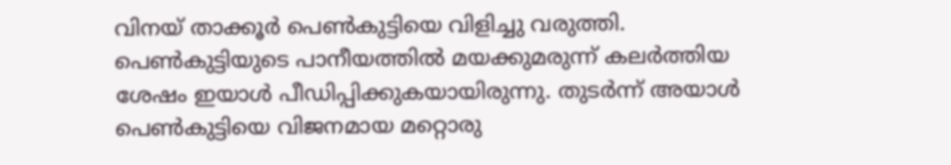വിനയ് താക്കൂർ പെൺകുട്ടിയെ വിളിച്ചു വരുത്തി. പെണ്‍കുട്ടിയുടെ പാനീയത്തില്‍ മയക്കുമരുന്ന് കലര്‍ത്തിയ ശേഷം ഇയാള്‍ പീഡിപ്പിക്കുകയായിരുന്നു. തുടർന്ന് അയാൾ പെൺകുട്ടിയെ വിജനമായ മറ്റൊരു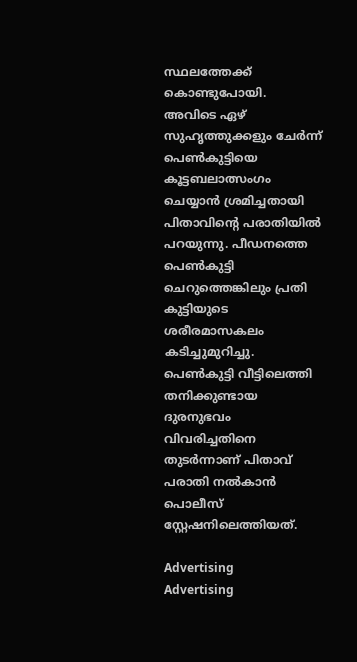സ്ഥലത്തേക്ക് കൊണ്ടുപോയി. അവിടെ ഏഴ് സുഹൃത്തുക്കളും ചേർന്ന് പെൺകുട്ടിയെ കൂട്ടബലാത്സംഗം ചെയ്യാൻ ശ്രമിച്ചതായി പിതാവിന്‍റെ പരാതിയില്‍ പറയുന്നു. പീഡനത്തെ പെൺകുട്ടി ചെറുത്തെങ്കിലും പ്രതി കുട്ടിയുടെ ശരീരമാസകലം കടിച്ചുമുറിച്ചു. പെൺകുട്ടി വീട്ടിലെത്തി തനിക്കുണ്ടായ ദുരനുഭവം വിവരിച്ചതിനെ തുടർന്നാണ് പിതാവ് പരാതി നൽകാൻ പൊലീസ് സ്റ്റേഷനിലെത്തിയത്.

Advertising
Advertising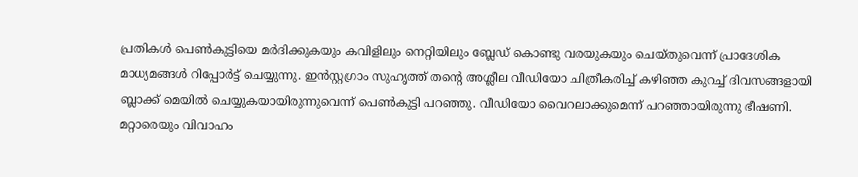പ്രതികള്‍ പെണ്‍കുട്ടിയെ മര്‍ദിക്കുകയും കവിളിലും നെറ്റിയിലും ബ്ലേഡ് കൊണ്ടു വരയുകയും ചെയ്തുവെന്ന് പ്രാദേശിക മാധ്യമങ്ങള്‍ റിപ്പോര്‍ട്ട് ചെയ്യുന്നു. ഇൻസ്റ്റഗ്രാം സുഹൃത്ത് തന്റെ അശ്ലീല വീഡിയോ ചിത്രീകരിച്ച് കഴിഞ്ഞ കുറച്ച് ദിവസങ്ങളായി ബ്ലാക്ക് മെയിൽ ചെയ്യുകയായിരുന്നുവെന്ന് പെൺകുട്ടി പറഞ്ഞു. വീഡിയോ വൈറലാക്കുമെന്ന് പറഞ്ഞായിരുന്നു ഭീഷണി. മറ്റാരെയും വിവാഹം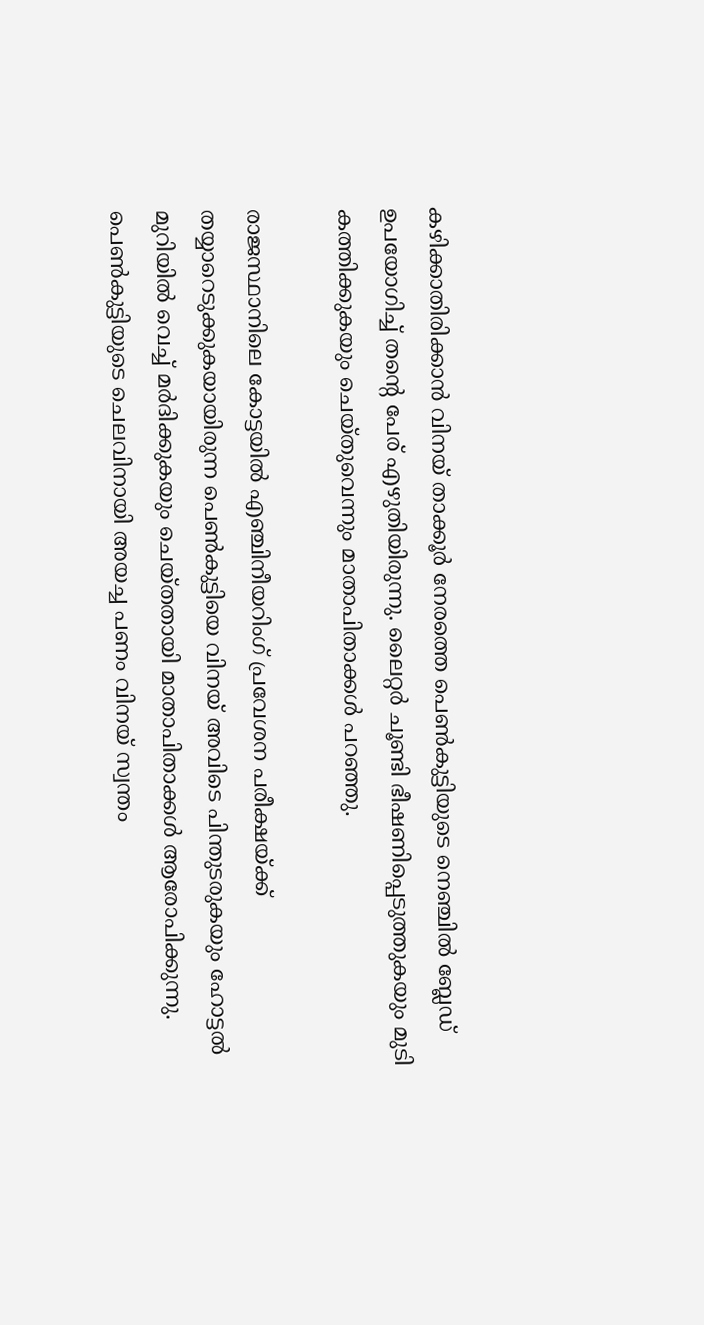കഴിക്കാതിരിക്കാൻ വിനയ് താക്കൂർ നേരത്തെ പെൺകുട്ടിയുടെ നെഞ്ചിൽ ബ്ലേഡ് ഉപയോഗിച്ച് തന്‍റെ പേര് എഴുതിയിരുന്നു. ലൈറ്റർ ചൂണ്ടി ഭീഷണിപ്പെടുത്തുകയും മുടി കത്തിക്കുകയും ചെയ്തുവെന്നും മാതാപിതാക്കള്‍ പറഞ്ഞു.

രാജസ്ഥാനിലെ കോട്ടയിൽ എഞ്ചിനീയറിംഗ് പ്രവേശന പരീക്ഷയ്ക്ക് തയ്യാറെടുക്കുകയായിരുന്ന പെൺകുട്ടിയെ വിനയ് അവിടെ പിന്തുടരുകയും ഹോട്ടൽ മുറിയിൽ വെച്ച് മർദിക്കുകയും ചെയ്തതായി മാതാപിതാക്കൾ ആരോപിക്കുന്നു. പെണ്‍കുട്ടിയുടെ ചെലവിനായി അയച്ച പണം വിനയ് സ്വന്തം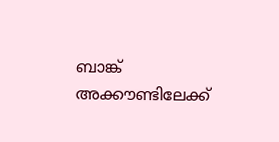ബാങ്ക് അക്കൗണ്ടിലേക്ക്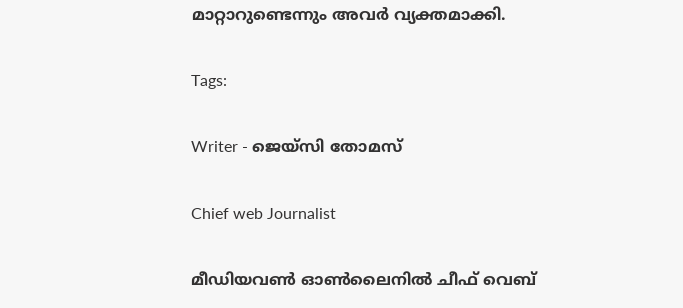മാറ്റാറുണ്ടെന്നും അവര്‍ വ്യക്തമാക്കി.

Tags:

Writer - ജെയ്സി തോമസ്

Chief web Journalist

മീഡിയവൺ ഓൺലൈനിൽ ചീഫ് വെബ്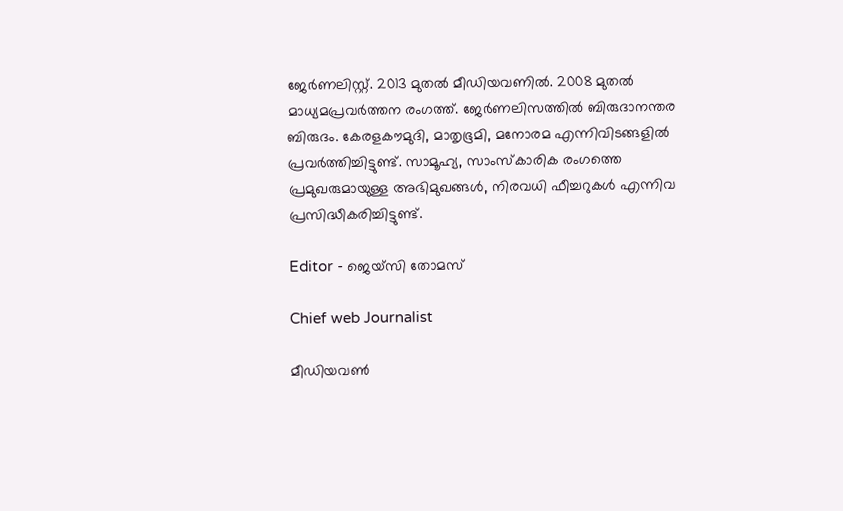ജേർണലിസ്റ്റ്. 2013 മുതൽ മീഡിയവണിൽ. 2008 മുതൽ മാധ്യമപ്രവർത്തന രംഗത്ത്. ജേർണലിസത്തിൽ ബിരുദാനന്തര ബിരുദം. കേരളകൗമുദി, മാതൃഭൂമി, മനോരമ എന്നിവിടങ്ങളിൽ പ്രവർത്തിച്ചിട്ടുണ്ട്. സാമൂഹ്യ, സാംസ്‌കാരിക രംഗത്തെ പ്രമുഖരുമായുള്ള അഭിമുഖങ്ങൾ, നിരവധി ഫീച്ചറുകൾ എന്നിവ പ്രസിദ്ധീകരിച്ചിട്ടുണ്ട്.

Editor - ജെയ്സി തോമസ്

Chief web Journalist

മീഡിയവൺ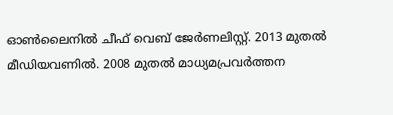ഓൺലൈനിൽ ചീഫ് വെബ് ജേർണലിസ്റ്റ്. 2013 മുതൽ മീഡിയവണിൽ. 2008 മുതൽ മാധ്യമപ്രവർത്തന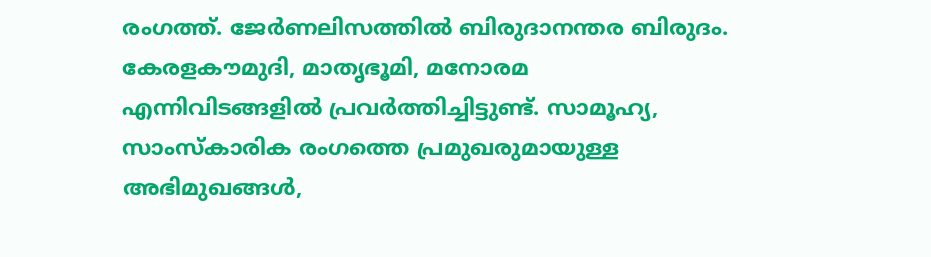രംഗത്ത്. ജേർണലിസത്തിൽ ബിരുദാനന്തര ബിരുദം. കേരളകൗമുദി, മാതൃഭൂമി, മനോരമ എന്നിവിടങ്ങളിൽ പ്രവർത്തിച്ചിട്ടുണ്ട്. സാമൂഹ്യ, സാംസ്‌കാരിക രംഗത്തെ പ്രമുഖരുമായുള്ള അഭിമുഖങ്ങൾ,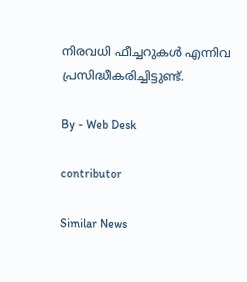നിരവധി ഫീച്ചറുകൾ എന്നിവ പ്രസിദ്ധീകരിച്ചിട്ടുണ്ട്.

By - Web Desk

contributor

Similar News